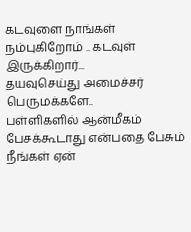கடவுளை நாங்கள் நம்புகிறோம் .. கடவுள் இருக்கிறார்...
தயவுசெய்து அமைச்சர் பெருமக்களே..
பள்ளிகளில் ஆன்மீகம் பேசக்கூடாது என்பதை பேசும் நீங்கள் ஏன்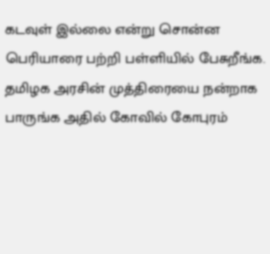கடவுள் இல்லை என்று சொன்ன பெரியாரை பற்றி பள்ளியில் பேசுறீங்க.
தமிழக அரசின் முத்திரையை நன்றாக பாருங்க அதில் கோவில் கோபுரம்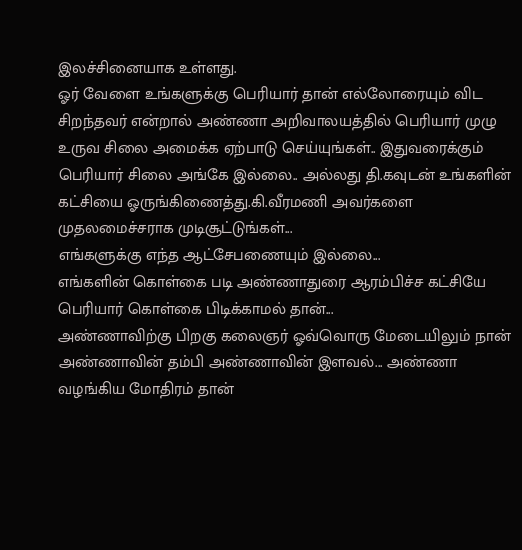இலச்சினையாக உள்ளது.
ஓர் வேளை உங்களுக்கு பெரியார் தான் எல்லோரையும் விட சிறந்தவர் என்றால் அண்ணா அறிவாலயத்தில் பெரியார் முழு உருவ சிலை அமைக்க ஏற்பாடு செய்யுங்கள்.. இதுவரைக்கும் பெரியார் சிலை அங்கே இல்லை.. அல்லது தி.கவுடன் உங்களின் கட்சியை ஓருங்கிணைத்து.கி.வீரமணி அவர்களை முதலமைச்சராக முடிசூட்டுங்கள்...
எங்களுக்கு எந்த ஆட்சேபணையும் இல்லை...
எங்களின் கொள்கை படி அண்ணாதுரை ஆரம்பிச்ச கட்சியே பெரியார் கொள்கை பிடிக்காமல் தான்...
அண்ணாவிற்கு பிறகு கலைஞர் ஓவ்வொரு மேடையிலும் நான் அண்ணாவின் தம்பி அண்ணாவின் இளவல்... அண்ணா வழங்கிய மோதிரம் தான்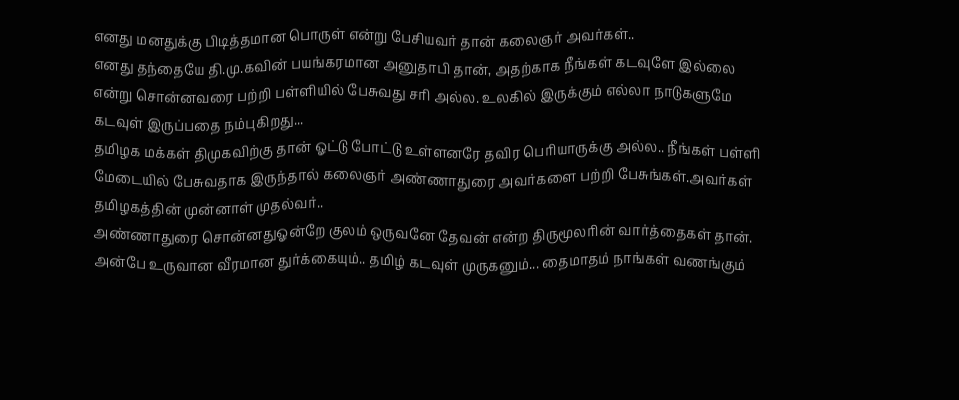எனது மனதுக்கு பிடித்தமான பொருள் என்று பேசியவர் தான் கலைஞர் அவர்கள்..
எனது தந்தையே தி.மு.கவின் பயங்கரமான அனுதாபி தான், அதற்காக நீங்கள் கடவுளே இல்லை என்று சொன்னவரை பற்றி பள்ளியில் பேசுவது சரி அல்ல. உலகில் இருக்கும் எல்லா நாடுகளுமே கடவுள் இருப்பதை நம்புகிறது...
தமிழக மக்கள் திமுகவிற்கு தான் ஓட்டு போட்டு உள்ளனரே தவிர பெரியாருக்கு அல்ல.. நீங்கள் பள்ளி மேடையில் பேசுவதாக இருந்தால் கலைஞர் அண்ணாதுரை அவர்களை பற்றி பேசுங்கள்.அவர்கள் தமிழகத்தின் முன்னாள் முதல்வர்..
அண்ணாதுரை சொன்னதுஓன்றே குலம் ஒருவனே தேவன் என்ற திருமூலரின் வார்த்தைகள் தான்.
அன்பே உருவான வீரமான துர்க்கையும்.. தமிழ் கடவுள் முருகனும்... தைமாதம் நாங்கள் வணங்கும்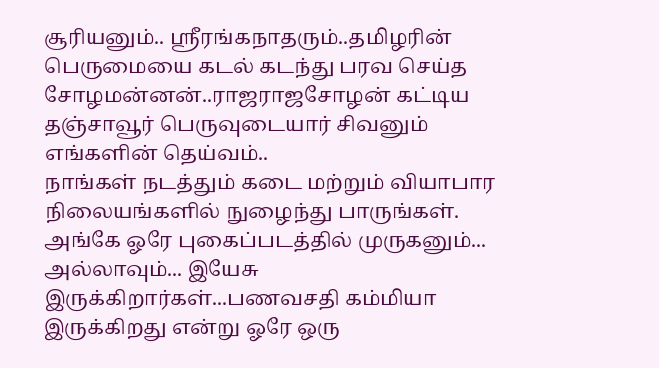சூரியனும்.. ஸ்ரீரங்கநாதரும்..தமிழரின் பெருமையை கடல் கடந்து பரவ செய்த சோழமன்னன்..ராஜராஜசோழன் கட்டிய தஞ்சாவூர் பெருவுடையார் சிவனும் எங்களின் தெய்வம்..
நாங்கள் நடத்தும் கடை மற்றும் வியாபார நிலையங்களில் நுழைந்து பாருங்கள்.
அங்கே ஓரே புகைப்படத்தில் முருகனும்... அல்லாவும்... இயேசு இருக்கிறார்கள்...பணவசதி கம்மியா இருக்கிறது என்று ஓரே ஒரு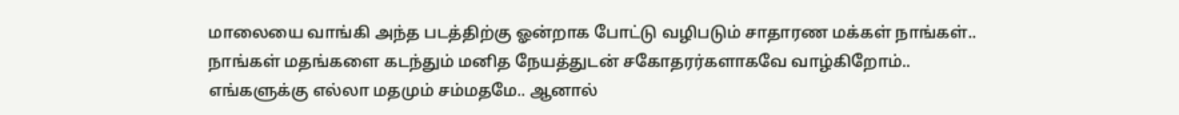மாலையை வாங்கி அந்த படத்திற்கு ஓன்றாக போட்டு வழிபடும் சாதாரண மக்கள் நாங்கள்..
நாங்கள் மதங்களை கடந்தும் மனித நேயத்துடன் சகோதரர்களாகவே வாழ்கிறோம்..
எங்களுக்கு எல்லா மதமும் சம்மதமே.. ஆனால்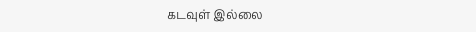கடவுள் இல்லை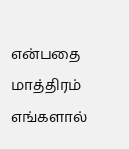என்பதை மாத்திரம் எங்களால்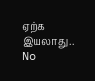ஏற்க இயலாது..
No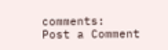comments:
Post a Comment